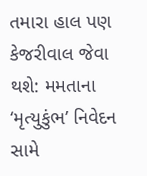તમારા હાલ પણ કેજરીવાલ જેવા થશે: મમતાના ‘મૃત્યુકુંભ’ નિવેદન સામે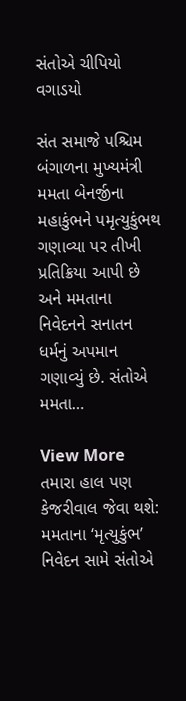સંતોએ ચીપિયો વગાડયો

સંત સમાજે પશ્ચિમ બંગાળના મુખ્યમંત્રી મમતા બેનર્જીના મહાકુંભને પમૃત્યુકુંભથ ગણાવ્યા પર તીખી પ્રતિક્રિયા આપી છે અને મમતાના નિવેદનને સનાતન ધર્મનું અપમાન ગણાવ્યું છે. સંતોએ મમતા…

View More તમારા હાલ પણ કેજરીવાલ જેવા થશે: મમતાના ‘મૃત્યુકુંભ’ નિવેદન સામે સંતોએ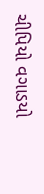ચીપિયો વગાડયો